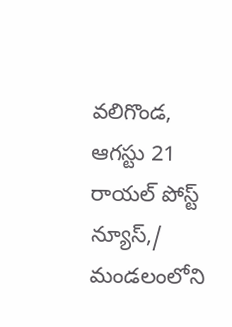వలిగొండ, ఆగస్టు 21 రాయల్ పోస్ట్ న్యూస్,/
మండలంలోని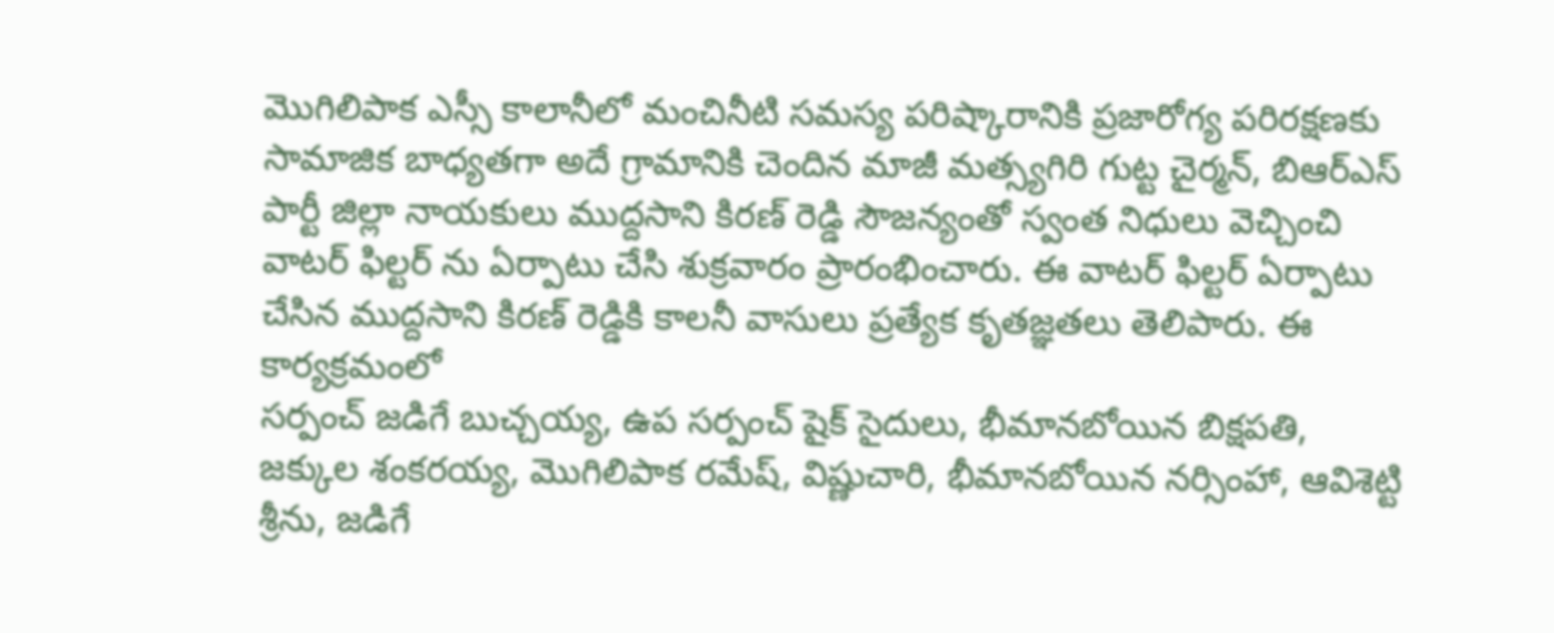మొగిలిపాక ఎస్సీ కాలానీలో మంచినీటి సమస్య పరిష్కారానికి ప్రజారోగ్య పరిరక్షణకు సామాజిక బాధ్యతగా అదే గ్రామానికి చెందిన మాజీ మత్స్యగిరి గుట్ట చైర్మన్, బిఆర్ఎస్ పార్టీ జిల్లా నాయకులు ముద్దసాని కిరణ్ రెడ్డి సౌజన్యంతో స్వంత నిధులు వెచ్చించి వాటర్ ఫిల్టర్ ను ఏర్పాటు చేసి శుక్రవారం ప్రారంభించారు. ఈ వాటర్ ఫిల్టర్ ఏర్పాటు చేసిన ముద్దసాని కిరణ్ రెడ్డికి కాలనీ వాసులు ప్రత్యేక కృతజ్ఞతలు తెలిపారు. ఈ కార్యక్రమంలో
సర్పంచ్ జడిగే బుచ్చయ్య, ఉప సర్పంచ్ షైక్ సైదులు, భీమానబోయిన బిక్షపతి, జక్కుల శంకరయ్య, మొగిలిపాక రమేష్, విష్ణుచారి, భీమానబోయిన నర్సింహా, ఆవిశెట్టి శ్రీను, జడిగే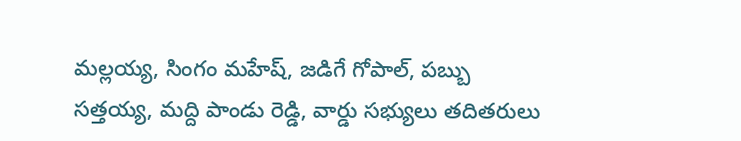మల్లయ్య, సింగం మహేష్, జడిగే గోపాల్, పబ్బు సత్తయ్య, మద్ది పాండు రెడ్డి, వార్డు సభ్యులు తదితరులు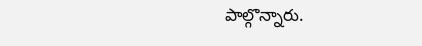పాల్గొన్నారు.